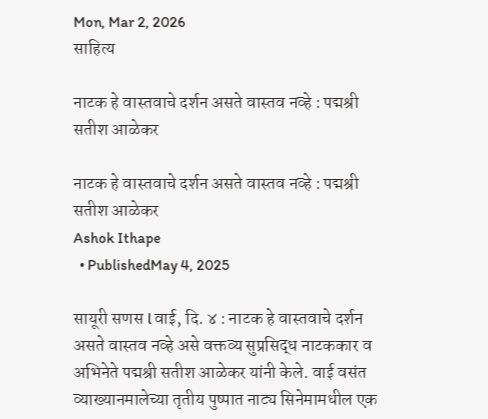Mon, Mar 2, 2026
साहित्य

नाटक हे वास्तवाचे दर्शन असते वास्तव नव्हे : पद्मश्री सतीश आळेकर

नाटक हे वास्तवाचे दर्शन असते वास्तव नव्हे : पद्मश्री सतीश आळेकर
Ashok Ithape
  • PublishedMay 4, 2025

सायूरी सणस l वाई, दि. ४ : नाटक हे वास्तवाचे दर्शन असते वास्तव नव्हे असे वक्तव्य सुप्रसिद्ध नाटककार व अभिनेते पद्मश्री सतीश आळेकर यांनी केले. वाई वसंत व्याख्यानमालेच्या तृतीय पुष्पात नाट्य सिनेमामधील एक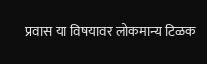प्रवास या विषयावर लोकमान्य टिळक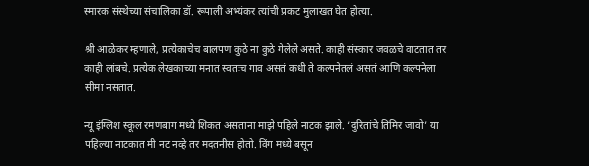स्मारक संस्थेच्या संचालिका डॉ. रूपाली अभ्यंकर त्यांची प्रकट मुलाखत घेत होत्या.

श्री आळेकर म्हणाले, प्रत्येकाचेच बालपण कुठे ना कुठे गेलेले असते. काही संस्कार जवळचे वाटतात तर काही लांबचे. प्रत्येक लेखकाच्या मनात स्वतःच गाव असतं कधी ते कल्पनेतलं असतं आणि कल्पनेला सीमा नसतात.

न्यू इंग्लिश स्कूल रमणबाग मध्ये शिकत असताना माझे पहिले नाटक झाले. ‘दुरितांचे तिमिर जावो’ या पहिल्या नाटकात मी नट नव्हे तर मदतनीस होतो. विंग मध्ये बसून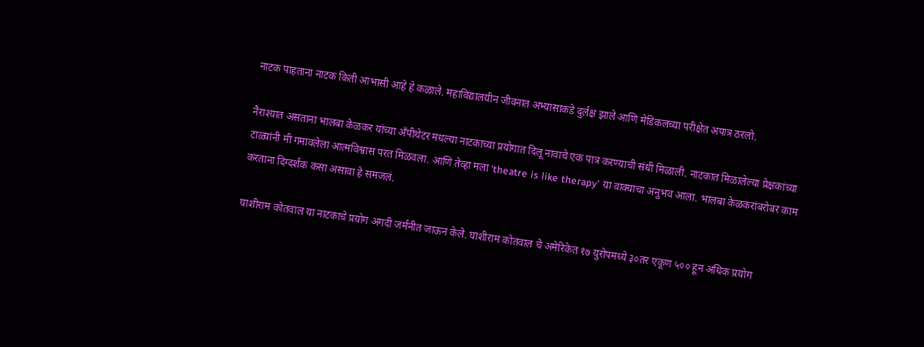नाटक पाहताना नाटक किती आभासी आहे हे कळाले. महाविद्यालयीन जीवनात अभ्यासाकडे दुर्लक्ष झाले आणि मेडिकलच्या परीक्षेत अपात्र ठरलो.

नैराश्यात असताना भालबा केळकर यांच्या अँपीथेटर मधल्या नाटकाच्या प्रयोगात दिलू नावाचे एक पात्र करण्याची संधी मिळाली. नाटकात मिळालेल्या प्रेक्षकांच्या टाळ्यांनी मी गमावलेला आत्मविश्वास परत मिळवला. आणि तेव्हा मला ‘theatre is like therapy’ या वाक्याचा अनुभव आला. भालबा केळकरांबरोबर काम करताना दिग्दर्शक कसा असावा हे समजलं.

घाशीराम कोतवाल या नाटकाचे प्रयोग अगदी जर्मनीत जाऊन केले. घाशीराम कोतवाल चे अमेरिकेत १७ युरोपमध्ये ३०तर एकूण ५०० हून अधिक प्रयोग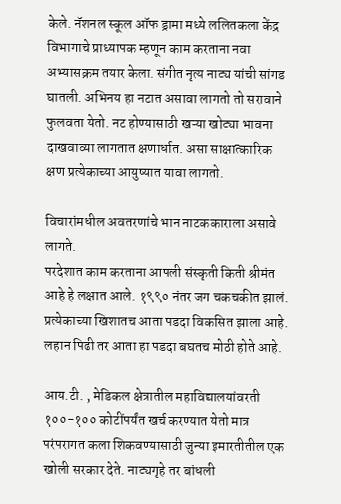केले. नॅशनल स्कूल ऑफ ड्रामा मध्ये ललितकला केंद्र विभागाचे प्राध्यापक म्हणून काम करताना नवा अभ्यासक्रम तयार केला. संगीत नृत्य नाट्य यांची सांगड घातली. अभिनय हा नटात असावा लागतो तो सरावाने फुलवता येतो. नट होण्यासाठी खऱ्या खोट्या भावना दाखवाव्या लागतात क्षणार्धात. असा साक्षात्कारिक क्षण प्रत्येकाच्या आयुष्यात यावा लागतो.

विचारांमधील अवतरणांचे भान नाटककाराला असावे लागते.
परदेशात काम करताना आपली संस्कृती किती श्रीमंत आहे हे लक्षात आले. १९९० नंतर जग चकचकीत झालं. प्रत्येकाच्या खिशातच आता पडदा विकसित झाला आहे. लहान पिढी तर आता हा पडदा बघतच मोठी होते आहे.

आय.टी. , मेडिकल क्षेत्रातील महाविद्यालयांवरती १००-१०० कोटींपर्यंत खर्च करण्यात येतो मात्र परंपरागत कला शिकवण्यासाठी जुन्या इमारतीतील एक खोली सरकार देते. नाट्यगृहे तर बांधली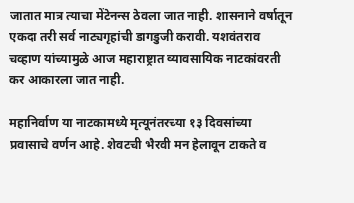जातात मात्र त्याचा मेंटेनन्स ठेवला जात नाही. शासनाने वर्षातून एकदा तरी सर्व नाट्यगृहांची डागडुजी करावी. यशवंतराव चव्हाण यांच्यामुळे आज महाराष्ट्रात व्यावसायिक नाटकांवरती कर आकारला जात नाही.

महानिर्वाण या नाटकामध्ये मृत्यूनंतरच्या १३ दिवसांच्या प्रवासाचे वर्णन आहे. शेवटची भैरवी मन हेलावून टाकते व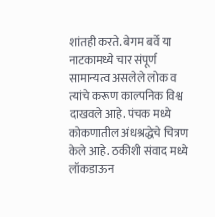शांतही करते. बेगम बर्वे या नाटकामध्ये चार संपूर्ण सामान्यत्व असलेले लोक व त्यांचे करूण काल्पनिक विश्व दाखवले आहे. पंचक मध्ये कोकणातील अंधश्रद्धेचे चित्रण केले आहे. ठकीशी संवाद मध्ये लॉकडाऊन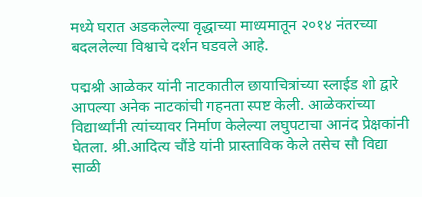मध्ये घरात अडकलेल्या वृद्धाच्या माध्यमातून २०१४ नंतरच्या बदललेल्या विश्वाचे दर्शन घडवले आहे.

पद्मश्री आळेकर यांनी नाटकातील छायाचित्रांच्या स्लाईड शो द्वारे आपल्या अनेक नाटकांची गहनता स्पष्ट केली. आळेकरांच्या विद्यार्थ्यांनी त्यांच्यावर निर्माण केलेल्या लघुपटाचा आनंद प्रेक्षकांनी घेतला. श्री.आदित्य चौंडे यांनी प्रास्ताविक केले तसेच सौ विद्या साळी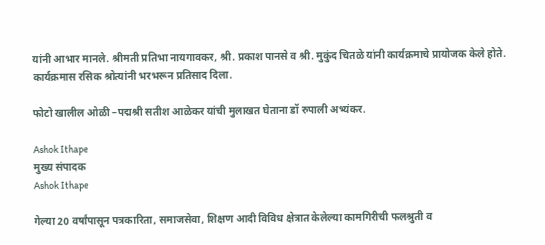यांनी आभार मानले. श्रीमती प्रतिभा नायगावकर, श्री. प्रकाश पानसे व श्री. मुकुंद चितळे यांनी कार्यक्रमाचे प्रायोजक केले होते. कार्यक्रमास रसिक श्रोत्यांनी भरभरून प्रतिसाद दिला.

फोटो खालील ओळी –पद्मश्री सतीश आळेकर यांची मुलाखत घेताना डॉ रुपाली अभ्यंकर.

Ashok Ithape
मुख्य संपादक
Ashok Ithape

गेल्या 20 वर्षांपासून पत्रकारिता, समाजसेवा, शिक्षण आदी विविध क्षेत्रात केलेल्या कामगिरीची फलश्रुती व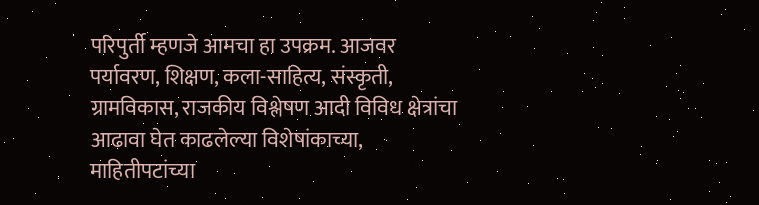परिपुर्ती म्हणजे आमचा हा उपक्रम. आजवर पर्यावरण, शिक्षण, कला-साहित्य, संस्कृती, ग्रामविकास, राजकीय विश्लेषण आदी विविध क्षेत्रांचा आढावा घेत काढलेल्या विशेषांकाच्या, माहितीपटांच्या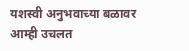यशस्वी अनुभवाच्या बळावर आम्ही उचलत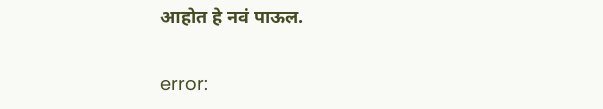आहोत हे नवं पाऊल.

error: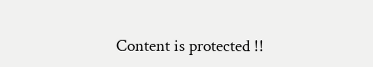Content is protected !!